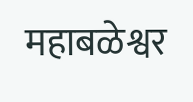महाबळेश्वर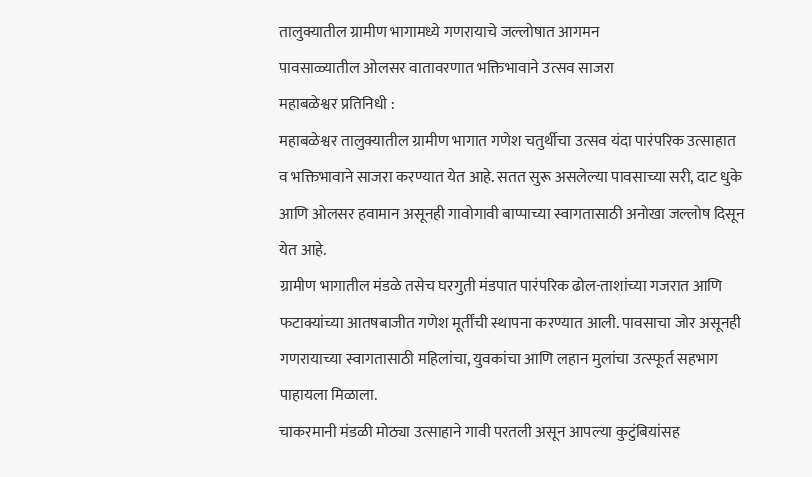तालुक्यातील ग्रामीण भागामध्ये गणरायाचे जल्लोषात आगमन
पावसाळ्यातील ओलसर वातावरणात भक्तिभावाने उत्सव साजरा
महाबळेश्वर प्रतिनिधी :
महाबळेश्वर तालुक्यातील ग्रामीण भागात गणेश चतुर्थीचा उत्सव यंदा पारंपरिक उत्साहात व भक्तिभावाने साजरा करण्यात येत आहे. सतत सुरू असलेल्या पावसाच्या सरी, दाट धुके आणि ओलसर हवामान असूनही गावोगावी बाप्पाच्या स्वागतासाठी अनोखा जल्लोष दिसून येत आहे.
ग्रामीण भागातील मंडळे तसेच घरगुती मंडपात पारंपरिक ढोल-ताशांच्या गजरात आणि फटाक्यांच्या आतषबाजीत गणेश मूर्तींची स्थापना करण्यात आली. पावसाचा जोर असूनही गणरायाच्या स्वागतासाठी महिलांचा, युवकांचा आणि लहान मुलांचा उत्स्फूर्त सहभाग पाहायला मिळाला.
चाकरमानी मंडळी मोठ्या उत्साहाने गावी परतली असून आपल्या कुटुंबियांसह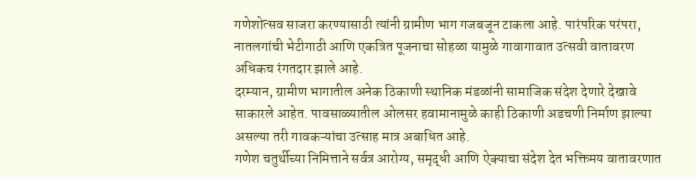गणेशोत्सव साजरा करण्यासाठी त्यांनी ग्रामीण भाग गजबजून टाकला आहे. पारंपरिक परंपरा, नातलगांची भेटीगाठी आणि एकत्रित पूजनाचा सोहळा यामुळे गावागावात उत्सवी वातावरण अधिकच रंगतदार झाले आहे.
दरम्यान, ग्रामीण भागातील अनेक ठिकाणी स्थानिक मंडळांनी सामाजिक संदेश देणारे देखावे साकारले आहेत. पावसाळ्यातील ओलसर हवामानामुळे काही ठिकाणी अडचणी निर्माण झाल्या असल्या तरी गावकऱ्यांचा उत्साह मात्र अबाधित आहे.
गणेश चतुर्थीच्या निमित्ताने सर्वत्र आरोग्य, समृद्धी आणि ऐक्याचा संदेश देत भक्तिमय वातावरणात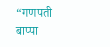“गणपती बाप्पा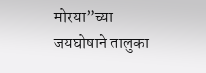मोरया”च्या जयघोषाने तालुका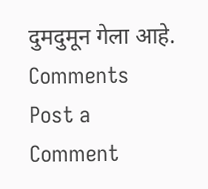दुमदुमून गेला आहे.
Comments
Post a Comment